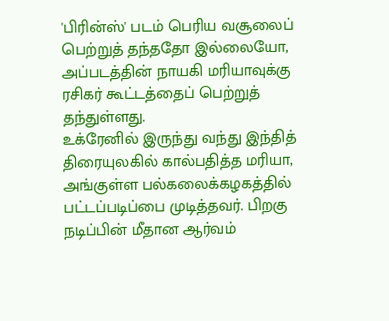'பிரின்ஸ்' படம் பெரிய வசூலைப் பெற்றுத் தந்ததோ இல்லையோ, அப்படத்தின் நாயகி மரியாவுக்கு ரசிகர் கூட்டத்தைப் பெற்றுத் தந்துள்ளது.
உக்ரேனில் இருந்து வந்து இந்தித் திரையுலகில் கால்பதித்த மரியா, அங்குள்ள பல்கலைக்கழகத்தில் பட்டப்படிப்பை முடித்தவர். பிறகு நடிப்பின் மீதான ஆர்வம்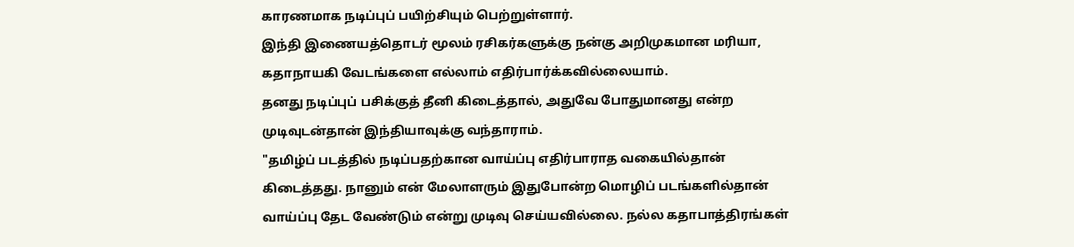காரணமாக நடிப்புப் பயிற்சியும் பெற்றுள்ளார்.
இந்தி இணையத்தொடர் மூலம் ரசிகர்களுக்கு நன்கு அறிமுகமான மரியா, கதாநாயகி வேடங்களை எல்லாம் எதிர்பார்க்கவில்லையாம்.
தனது நடிப்புப் பசிக்குத் தீனி கிடைத்தால், அதுவே போதுமானது என்ற முடிவுடன்தான் இந்தியாவுக்கு வந்தாராம்.
"தமிழ்ப் படத்தில் நடிப்பதற்கான வாய்ப்பு எதிர்பாராத வகையில்தான் கிடைத்தது. நானும் என் மேலாளரும் இதுபோன்ற மொழிப் படங்களில்தான் வாய்ப்பு தேட வேண்டும் என்று முடிவு செய்யவில்லை. நல்ல கதாபாத்திரங்கள்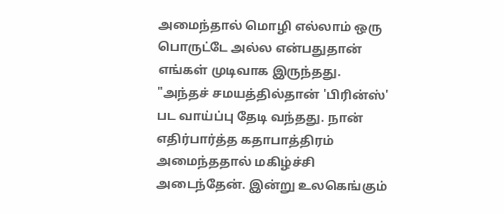அமைந்தால் மொழி எல்லாம் ஒரு பொருட்டே அல்ல என்பதுதான் எங்கள் முடிவாக இருந்தது.
"அந்தச் சமயத்தில்தான் 'பிரின்ஸ்' பட வாய்ப்பு தேடி வந்தது. நான் எதிர்பார்த்த கதாபாத்திரம் அமைந்ததால் மகிழ்ச்சி அடைந்தேன். இன்று உலகெங்கும்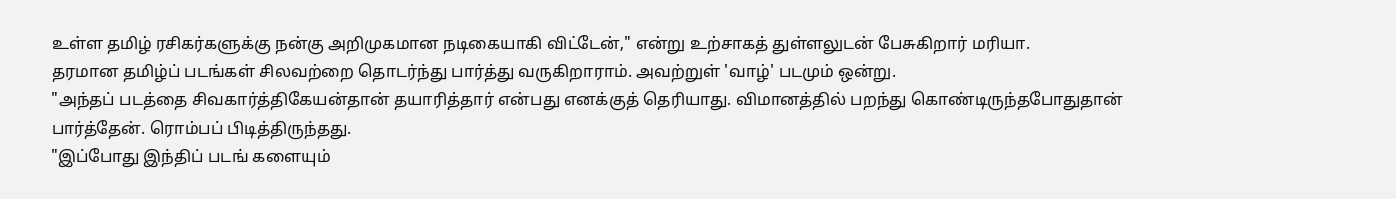உள்ள தமிழ் ரசிகர்களுக்கு நன்கு அறிமுகமான நடிகையாகி விட்டேன்," என்று உற்சாகத் துள்ளலுடன் பேசுகிறார் மரியா.
தரமான தமிழ்ப் படங்கள் சிலவற்றை தொடர்ந்து பார்த்து வருகிறாராம். அவற்றுள் 'வாழ்' படமும் ஒன்று.
"அந்தப் படத்தை சிவகார்த்திகேயன்தான் தயாரித்தார் என்பது எனக்குத் தெரியாது. விமானத்தில் பறந்து கொண்டிருந்தபோதுதான் பார்த்தேன். ரொம்பப் பிடித்திருந்தது.
"இப்போது இந்திப் படங் களையும்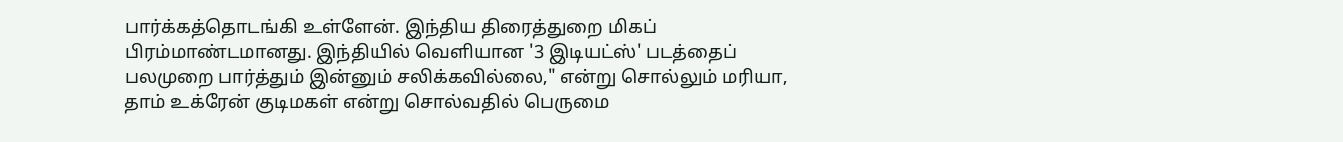பார்க்கத்தொடங்கி உள்ளேன். இந்திய திரைத்துறை மிகப் பிரம்மாண்டமானது. இந்தியில் வெளியான '3 இடியட்ஸ்' படத்தைப் பலமுறை பார்த்தும் இன்னும் சலிக்கவில்லை," என்று சொல்லும் மரியா, தாம் உக்ரேன் குடிமகள் என்று சொல்வதில் பெருமை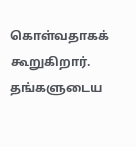கொள்வதாகக் கூறுகிறார்.
தங்களுடைய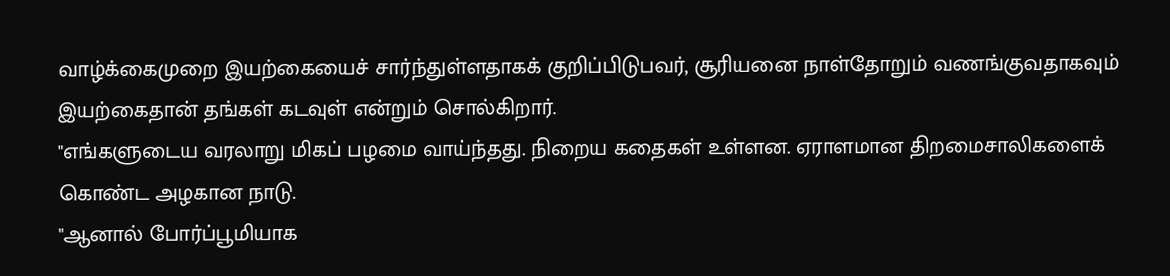வாழ்க்கைமுறை இயற்கையைச் சார்ந்துள்ளதாகக் குறிப்பிடுபவர், சூரியனை நாள்தோறும் வணங்குவதாகவும் இயற்கைதான் தங்கள் கடவுள் என்றும் சொல்கிறார்.
"எங்களுடைய வரலாறு மிகப் பழமை வாய்ந்தது. நிறைய கதைகள் உள்ளன. ஏராளமான திறமைசாலிகளைக் கொண்ட அழகான நாடு.
"ஆனால் போர்ப்பூமியாக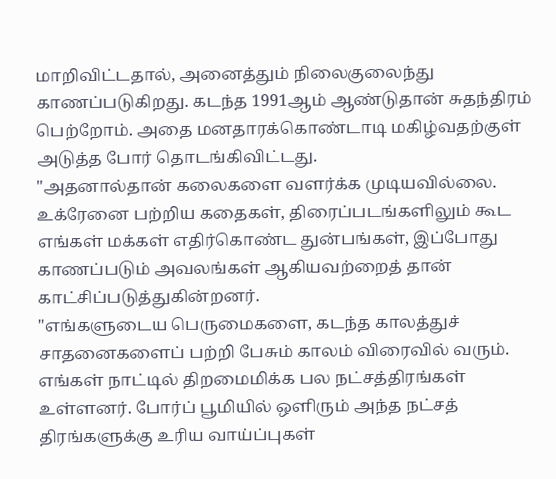மாறிவிட்டதால், அனைத்தும் நிலைகுலைந்து காணப்படுகிறது. கடந்த 1991ஆம் ஆண்டுதான் சுதந்திரம் பெற்றோம். அதை மனதாரக்கொண்டாடி மகிழ்வதற்குள் அடுத்த போர் தொடங்கிவிட்டது.
"அதனால்தான் கலைகளை வளர்க்க முடியவில்லை. உக்ரேனை பற்றிய கதைகள், திரைப்படங்களிலும் கூட எங்கள் மக்கள் எதிர்கொண்ட துன்பங்கள், இப்போது காணப்படும் அவலங்கள் ஆகியவற்றைத் தான் காட்சிப்படுத்துகின்றனர்.
"எங்களுடைய பெருமைகளை, கடந்த காலத்துச் சாதனைகளைப் பற்றி பேசும் காலம் விரைவில் வரும். எங்கள் நாட்டில் திறமைமிக்க பல நட்சத்திரங்கள் உள்ளனர். போர்ப் பூமியில் ஒளிரும் அந்த நட்சத் திரங்களுக்கு உரிய வாய்ப்புகள்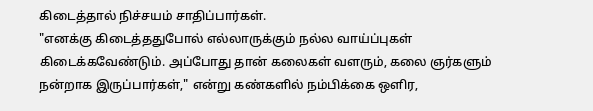கிடைத்தால் நிச்சயம் சாதிப்பார்கள்.
"எனக்கு கிடைத்ததுபோல் எல்லாருக்கும் நல்ல வாய்ப்புகள் கிடைக்கவேண்டும். அப்போது தான் கலைகள் வளரும், கலை ஞர்களும் நன்றாக இருப்பார்கள்," என்று கண்களில் நம்பிக்கை ஒளிர,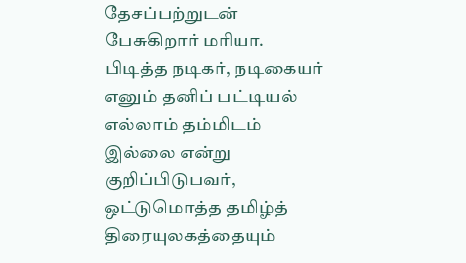தேசப்பற்றுடன் பேசுகிறார் மரியா.
பிடித்த நடிகர், நடிகையர் எனும் தனிப் பட்டியல் எல்லாம் தம்மிடம் இல்லை என்று குறிப்பிடுபவர், ஒட்டுமொத்த தமிழ்த் திரையுலகத்தையும்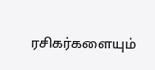ரசிகர்களையும்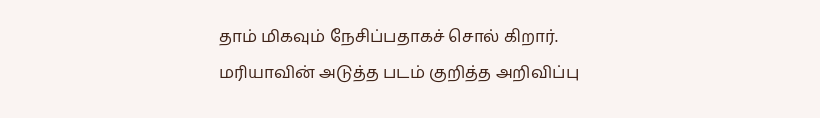தாம் மிகவும் நேசிப்பதாகச் சொல் கிறார்.
மரியாவின் அடுத்த படம் குறித்த அறிவிப்பு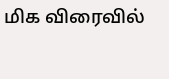மிக விரைவில்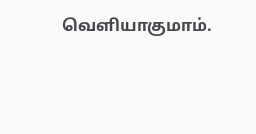வெளியாகுமாம்.